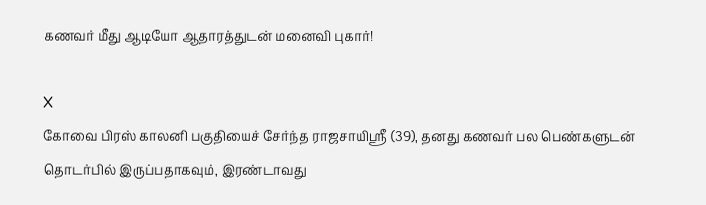கணவர் மீது ஆடியோ ஆதாரத்துடன் மனைவி புகார்!

X
கோவை பிரஸ் காலனி பகுதியைச் சேர்ந்த ராஜசாயிஶ்ரீ (39), தனது கணவர் பல பெண்களுடன் தொடர்பில் இருப்பதாகவும், இரண்டாவது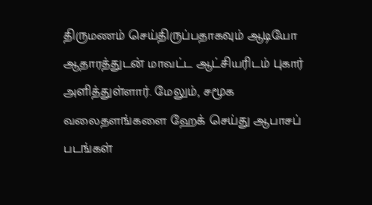திருமணம் செய்திருப்பதாகவும் ஆடியோ ஆதாரத்துடன் மாவட்ட ஆட்சியரிடம் புகார் அளித்துள்ளார். மேலும், சமூக வலைதளங்களை ஹேக் செய்து ஆபாசப் படங்கள்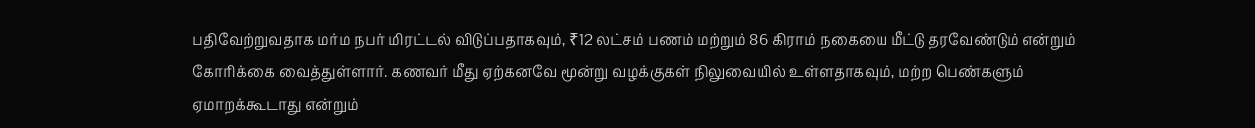பதிவேற்றுவதாக மர்ம நபர் மிரட்டல் விடுப்பதாகவும், ₹12 லட்சம் பணம் மற்றும் 86 கிராம் நகையை மீட்டு தரவேண்டும் என்றும் கோரிக்கை வைத்துள்ளார். கணவர் மீது ஏற்கனவே மூன்று வழக்குகள் நிலுவையில் உள்ளதாகவும், மற்ற பெண்களும் ஏமாறக்கூடாது என்றும்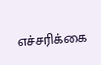எச்சரிக்கை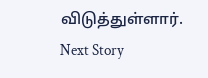விடுத்துள்ளார்.
Next Story